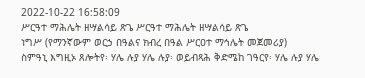2022-10-22 16:58:09
ሥርዓተ ማሕሌት ዘሣልሳይ ጽጌ ሥርዓተ ማሕሌት ዘሣልሳይ ጽጌ
ነግሥ (የማንኛውም ወርኃ በዓልና ክብረ በዓል ሥርዐተ ማኅሌት መጀመሪያ)
ስምዓኒ እግዚኦ ጸሎትየ፡ ሃሌ ሉያ ሃሌ ሉያ፡ ወይብጻሕ ቅድሜከ ገዓርየ፡ ሃሌ ሉያ ሃሌ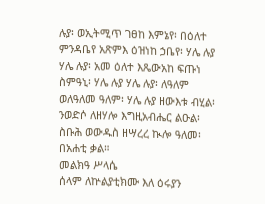ሉያ፡ ወኢትሚጥ ገፀከ እምኔየ፡ በዕለተ ምንዳቤየ አጽምእ ዕዝነከ ኃቤየ፡ ሃሌ ሉያ ሃሌ ሉያ፡ አመ ዕለተ እጼውአከ ፍጡነ ስምዓኒ፡ ሃሌ ሉያ ሃሌ ሉያ፡ ለዓለም ወለዓለመ ዓለም፡ ሃሌ ሉያ ዘውእቱ ብሂል፡ ንወድሶ ለዘሃሎ እግዚአብሔር ልዑል፡ ስቡሕ ወውዱስ ዘሣረረ ኲሎ ዓለመ፡ በአሐቲ ቃል።
መልክዓ ሥላሴ
ሰላም ለኵልያቲክሙ እለ ዕሩያን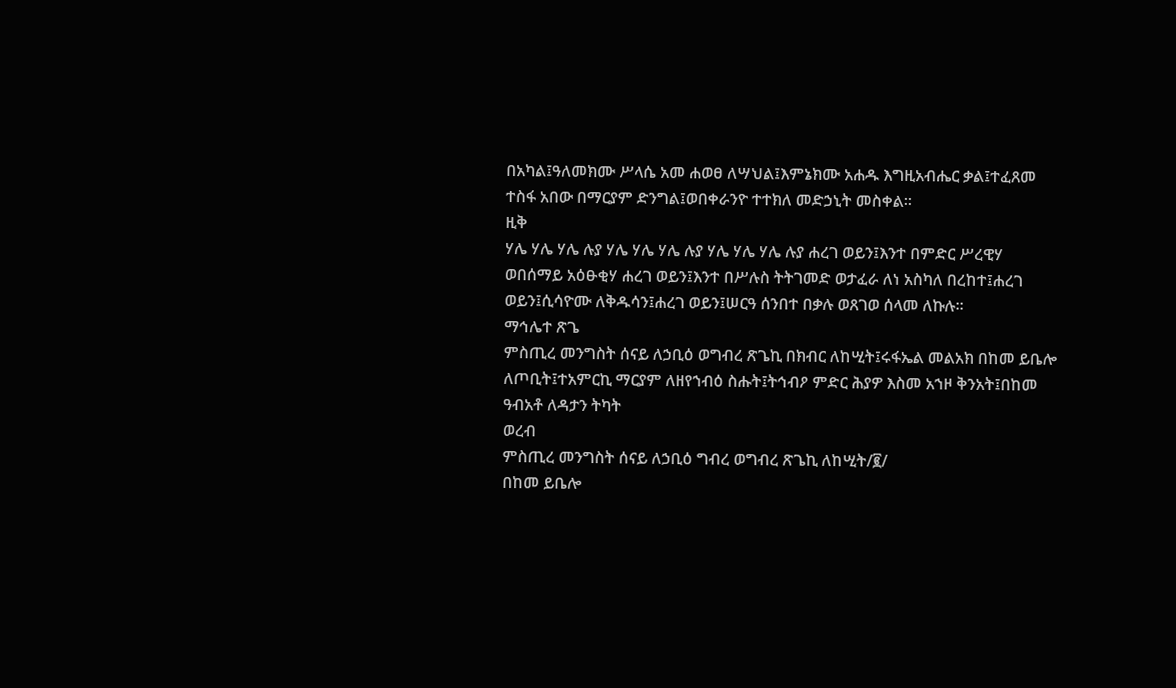በአካል፤ዓለመክሙ ሥላሴ አመ ሐወፀ ለሣህል፤እምኔክሙ አሐዱ እግዚአብሔር ቃል፤ተፈጸመ ተስፋ አበው በማርያም ድንግል፤ወበቀራንዮ ተተክለ መድኃኒት መስቀል፡፡
ዚቅ
ሃሌ ሃሌ ሃሌ ሉያ ሃሌ ሃሌ ሃሌ ሉያ ሃሌ ሃሌ ሃሌ ሉያ ሐረገ ወይን፤እንተ በምድር ሥረዊሃ ወበሰማይ አዕፁቂሃ ሐረገ ወይን፤እንተ በሥሉስ ትትገመድ ወታፈራ ለነ አስካለ በረከተ፤ሐረገ ወይን፤ሲሳዮሙ ለቅዱሳን፤ሐረገ ወይን፤ሠርዓ ሰንበተ በቃሉ ወጸገወ ሰላመ ለኩሉ።
ማኅሌተ ጽጌ
ምስጢረ መንግስት ሰናይ ለኃቢዕ ወግብረ ጽጌኪ በክብር ለከሢት፤ሩፋኤል መልአክ በከመ ይቤሎ ለጦቢት፤ተአምርኪ ማርያም ለዘየኀብዕ ስሑት፤ትኅብዖ ምድር ሕያዎ እስመ አኀዞ ቅንአት፤በከመ ዓብአቶ ለዳታን ትካት
ወረብ
ምስጢረ መንግስት ሰናይ ለኃቢዕ ግብረ ወግብረ ጽጌኪ ለከሢት/፪/
በከመ ይቤሎ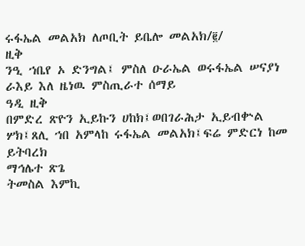ሩፋኤል መልአክ ለጦቢት ይቤሎ መልአክ/፪/
ዚቅ
ንዒ ኀቤየ ኦ ድንግል፤ ምስለ ዑራኤል ወሩፋኤል ሠናያነ ራእይ እለ ዜነዉ ምስጢራተ ሰማይ
ዓዲ ዚቅ
በምድረ ጽዮን ኢይኩን ሀከክ፤ወበገራሕታ ኢይብቍል ሦክ፤ጸሊ ኀበ አምላከ ሩፋኤል መልአክ፤ፍሬ ምድርነ ከመ ይትባረክ
ማኅሌተ ጽጌ
ትመስል እምኪ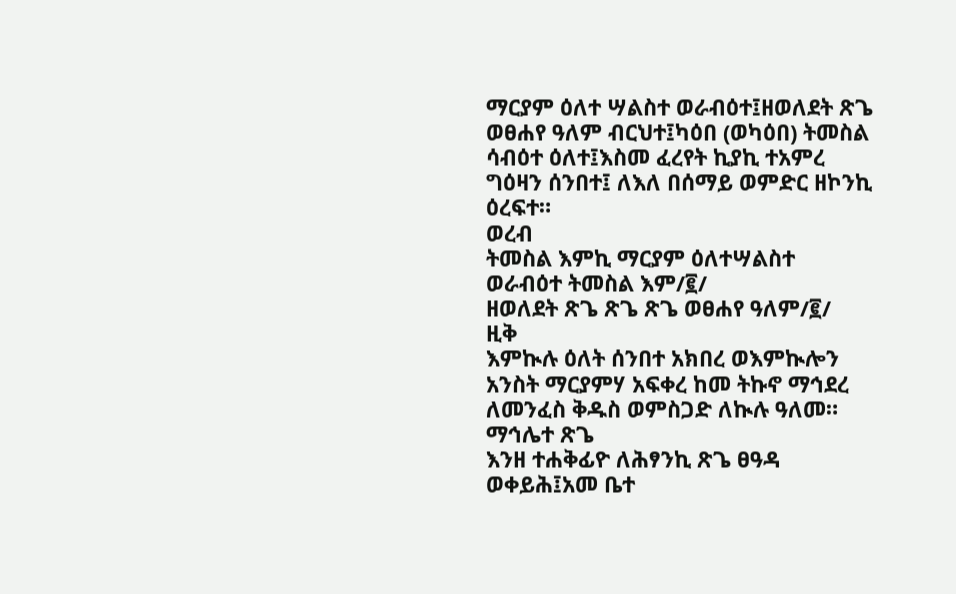ማርያም ዕለተ ሣልስተ ወራብዕተ፤ዘወለደት ጽጌ ወፀሐየ ዓለም ብርህተ፤ካዕበ (ወካዕበ) ትመስል ሳብዕተ ዕለተ፤እስመ ፈረየት ኪያኪ ተአምረ ግዕዛን ሰንበተ፤ ለእለ በሰማይ ወምድር ዘኮንኪ ዕረፍተ።
ወረብ
ትመስል እምኪ ማርያም ዕለተሣልስተ ወራብዕተ ትመስል እም/፪/
ዘወለደት ጽጌ ጽጌ ጽጌ ወፀሐየ ዓለም/፪/
ዚቅ
እምኲሉ ዕለት ሰንበተ አክበረ ወእምኲሎን አንስት ማርያምሃ አፍቀረ ከመ ትኩኖ ማኅደረ ለመንፈስ ቅዱስ ወምስጋድ ለኲሉ ዓለመ።
ማኅሌተ ጽጌ
እንዘ ተሐቅፊዮ ለሕፃንኪ ጽጌ ፀዓዳ ወቀይሕ፤አመ ቤተ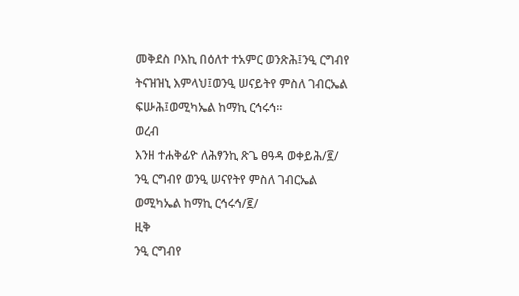መቅደስ ቦእኪ በዕለተ ተአምር ወንጽሕ፤ንዒ ርግብየ ትናዝዝኒ እምላህ፤ወንዒ ሠናይትየ ምስለ ገብርኤል ፍሡሕ፤ወሚካኤል ከማኪ ርኅሩኅ።
ወረብ
እንዘ ተሐቅፊዮ ለሕፃንኪ ጽጌ ፀዓዳ ወቀይሕ/፪/
ንዒ ርግብየ ወንዒ ሠናየትየ ምስለ ገብርኤል ወሚካኤል ከማኪ ርኅሩኅ/፪/
ዚቅ
ንዒ ርግብየ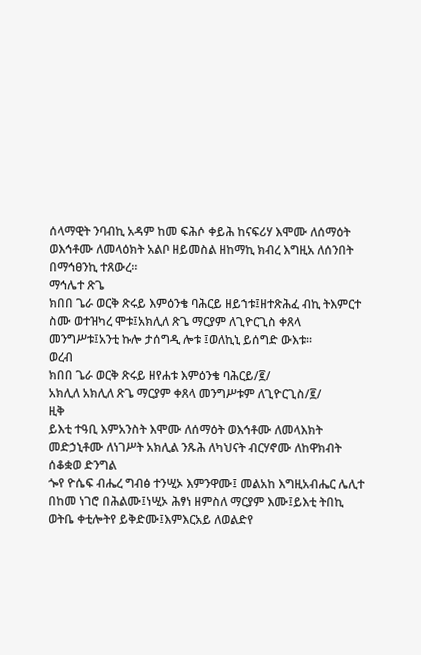ሰላማዊት ንባብኪ አዳም ከመ ፍሕሶ ቀይሕ ከናፍሪሃ እሞሙ ለሰማዕት ወእኅቶሙ ለመላዕክት አልቦ ዘይመስል ዘከማኪ ክብረ እግዚአ ለሰንበት በማኅፀንኪ ተጸውረ።
ማኅሌተ ጽጌ
ክበበ ጌራ ወርቅ ጽሩይ እምዕንቄ ባሕርይ ዘይኀቱ፤ዘተጽሕፈ ብኪ ትእምርተ ስሙ ወተዝካረ ሞቱ፤አክሊለ ጽጌ ማርያም ለጊዮርጊስ ቀጸላ መንግሥቱ፤አንቲ ኩሎ ታሰግዲ ሎቱ ፤ወለኪኒ ይሰግድ ውእቱ።
ወረብ
ክበበ ጌራ ወርቅ ጽሩይ ዘየሐቱ እምዕንቄ ባሕርይ/፪/
አክሊለ አክሊለ ጽጌ ማርያም ቀጸላ መንግሥቱም ለጊዮርጊስ/፪/
ዚቅ
ይእቲ ተዓቢ እምአንስት እሞሙ ለሰማዕት ወእኅቶሙ ለመላእክት መድኃኒቶሙ ለነገሥት አክሊል ንጹሕ ለካህናት ብርሃኖሙ ለከዋክብት
ሰቆቋወ ድንግል
ጐየ ዮሴፍ ብሔረ ግብፅ ተንሢኦ እምንዋሙ፤ መልአከ እግዚአብሔር ሌሊተ በከመ ነገሮ በሕልሙ፤ነሢኦ ሕፃነ ዘምስለ ማርያም እሙ፤ይእቲ ትበኪ ወትቤ ቀቲሎትየ ይቅድሙ፤እምእርአይ ለወልድየ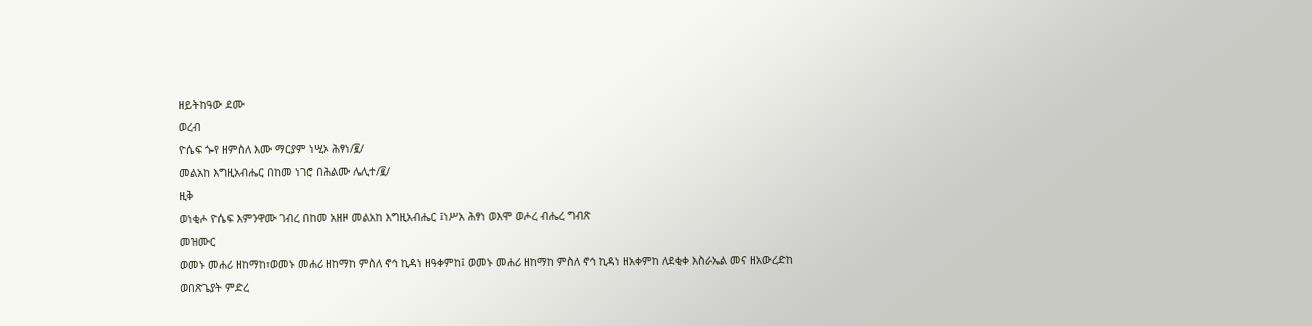ዘይትከዓው ደሙ
ወረብ
ዮሴፍ ጐየ ዘምስለ እሙ ማርያም ነሢኦ ሕፃነ/፪/
መልአከ እግዚአብሔር በከመ ነገሮ በሕልሙ ሌሊተ/፪/
ዚቅ
ወነቂሖ ዮሴፍ እምንዋሙ ገብረ በከመ አዘዞ መልአከ እግዚአብሔር ፤ነሥአ ሕፃነ ወእሞ ወሖረ ብሔረ ግብጽ
መዝሙር
ወመኑ መሐሪ ዘከማከ፣ወመኑ መሐሪ ዘከማከ ምስለ ኖኅ ኪዳነ ዘዓቀምከ፤ ወመኑ መሐሪ ዘከማከ ምስለ ኖኅ ኪዳነ ዘአቀምከ ለደቂቀ እስራኤል መና ዘአውረድከ ወበጽጌያት ምድረ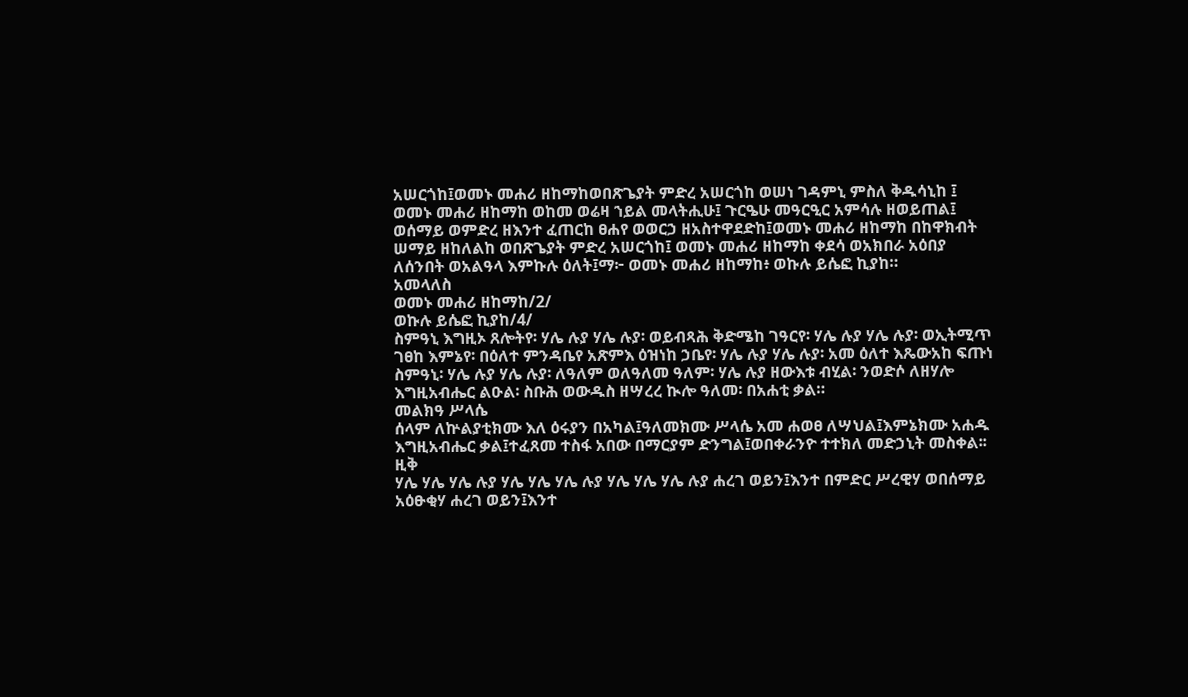አሠርጎከ፤ወመኑ መሐሪ ዘከማከወበጽጌያት ምድረ አሠርጎከ ወሠነ ገዳምኒ ምስለ ቅዱሳኒከ ፤ ወመኑ መሐሪ ዘከማከ ወከመ ወሬዛ ኀይል መላትሒሁ፤ ጉርዔሁ መዓርዒር አምሳሉ ዘወይጠል፤ ወሰማይ ወምድረ ዘእንተ ፈጠርከ ፀሐየ ወወርኃ ዘአስተዋደድከ፤ወመኑ መሐሪ ዘከማከ በከዋክብት ሠማይ ዘከለልከ ወበጽጌያት ምድረ አሠርጎከ፤ ወመኑ መሐሪ ዘከማከ ቀደሳ ወአክበራ አዕበያ ለሰንበት ወአልዓላ እምኩሉ ዕለት፤ማ፦ ወመኑ መሐሪ ዘከማከ፥ ወኩሉ ይሴፎ ኪያከ።
አመላለስ
ወመኑ መሐሪ ዘከማከ/2/
ወኩሉ ይሴፎ ኪያከ/4/
ስምዓኒ እግዚኦ ጸሎትየ፡ ሃሌ ሉያ ሃሌ ሉያ፡ ወይብጻሕ ቅድሜከ ገዓርየ፡ ሃሌ ሉያ ሃሌ ሉያ፡ ወኢትሚጥ ገፀከ እምኔየ፡ በዕለተ ምንዳቤየ አጽምእ ዕዝነከ ኃቤየ፡ ሃሌ ሉያ ሃሌ ሉያ፡ አመ ዕለተ እጼውአከ ፍጡነ ስምዓኒ፡ ሃሌ ሉያ ሃሌ ሉያ፡ ለዓለም ወለዓለመ ዓለም፡ ሃሌ ሉያ ዘውእቱ ብሂል፡ ንወድሶ ለዘሃሎ እግዚአብሔር ልዑል፡ ስቡሕ ወውዱስ ዘሣረረ ኲሎ ዓለመ፡ በአሐቲ ቃል።
መልክዓ ሥላሴ
ሰላም ለኵልያቲክሙ እለ ዕሩያን በአካል፤ዓለመክሙ ሥላሴ አመ ሐወፀ ለሣህል፤እምኔክሙ አሐዱ እግዚአብሔር ቃል፤ተፈጸመ ተስፋ አበው በማርያም ድንግል፤ወበቀራንዮ ተተክለ መድኃኒት መስቀል፡፡
ዚቅ
ሃሌ ሃሌ ሃሌ ሉያ ሃሌ ሃሌ ሃሌ ሉያ ሃሌ ሃሌ ሃሌ ሉያ ሐረገ ወይን፤እንተ በምድር ሥረዊሃ ወበሰማይ አዕፁቂሃ ሐረገ ወይን፤እንተ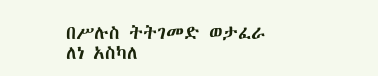በሥሉስ ትትገመድ ወታፈራ ለነ አስካለ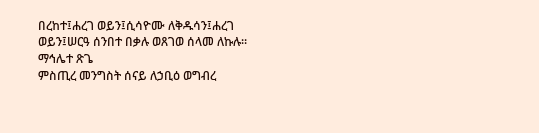በረከተ፤ሐረገ ወይን፤ሲሳዮሙ ለቅዱሳን፤ሐረገ ወይን፤ሠርዓ ሰንበተ በቃሉ ወጸገወ ሰላመ ለኩሉ።
ማኅሌተ ጽጌ
ምስጢረ መንግስት ሰናይ ለኃቢዕ ወግብረ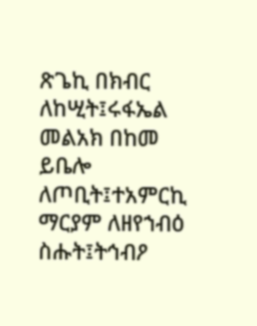ጽጌኪ በክብር ለከሢት፤ሩፋኤል መልአክ በከመ ይቤሎ ለጦቢት፤ተአምርኪ ማርያም ለዘየኀብዕ ስሑት፤ትኅብዖ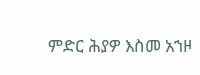ምድር ሕያዎ እስመ አኀዞ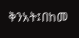ቅንአት፤በከመ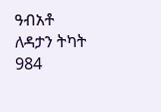ዓብአቶ ለዳታን ትካት
984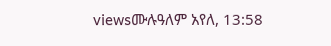viewsሙሉዓለም አየለ, 13:58